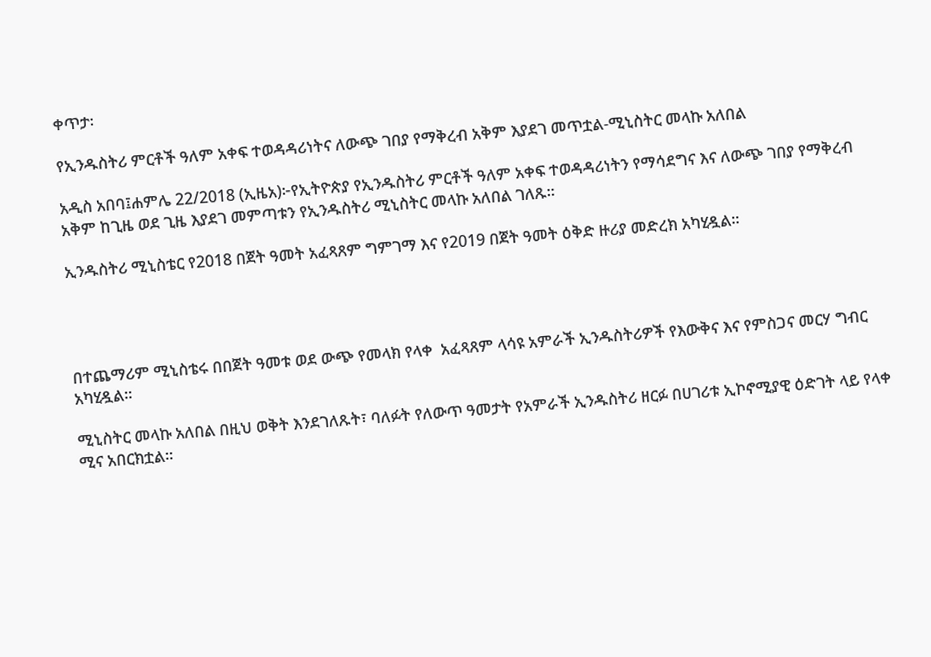ቀጥታ፡

የኢንዱስትሪ ምርቶች ዓለም አቀፍ ተወዳዳሪነትና ለውጭ ገበያ የማቅረብ አቅም እያደገ መጥቷል-ሚኒስትር መላኩ አለበል

አዲስ አበባ፤ሐምሌ 22/2018 (ኢዜአ)፦የኢትዮጵያ የኢንዱስትሪ ምርቶች ዓለም አቀፍ ተወዳዳሪነትን የማሳደግና እና ለውጭ ገበያ የማቅረብ አቅም ከጊዜ ወደ ጊዜ እያደገ መምጣቱን የኢንዱስትሪ ሚኒስትር መላኩ አለበል ገለጹ።

ኢንዱስትሪ ሚኒስቴር የ2018 በጀት ዓመት አፈጻጸም ግምገማ እና የ2019 በጀት ዓመት ዕቅድ ዙሪያ መድረክ አካሂዷል።




በተጨማሪም ሚኒስቴሩ በበጀት ዓመቱ ወደ ውጭ የመላክ የላቀ  አፈጻጸም ላሳዩ አምራች ኢንዱስትሪዎች የእውቅና እና የምስጋና መርሃ ግብር አካሂዷል።

ሚኒስትር መላኩ አለበል በዚህ ወቅት እንደገለጹት፣ ባለፉት የለውጥ ዓመታት የአምራች ኢንዱስትሪ ዘርፉ በሀገሪቱ ኢኮኖሚያዊ ዕድገት ላይ የላቀ ሚና አበርክቷል።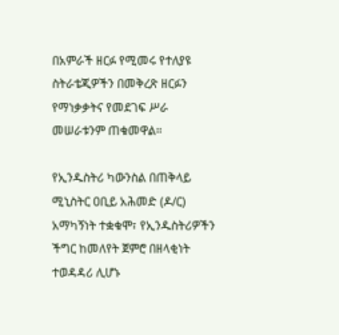በአምራች ዘርፉ የሚመሩ የተለያዩ ስትራቴጂዎችን በመቅረጽ ዘርፉን የማነቃቃትና የመደገፍ ሥራ መሠራቱንም ጠቁመዋል።

የኢንዱስትሪ ካውንስል በጠቅላይ ሚኒስትር ዐቢይ አሕመድ (ዶ/ር) አማካኝነት ተቋቁሞ፣ የኢንዱስትሪዎችን ችግር ከመለየት ጀምሮ በዘላቂነት ተወዳዳሪ ሊሆኑ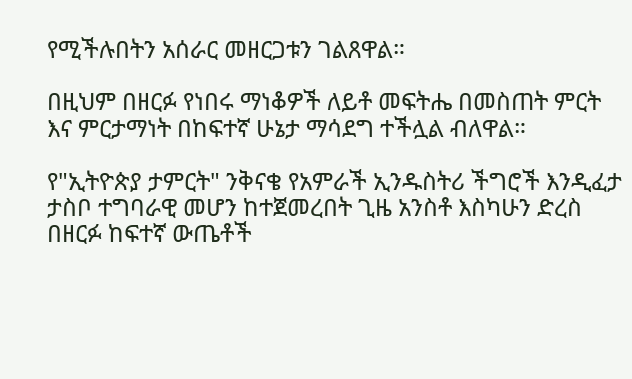የሚችሉበትን አሰራር መዘርጋቱን ገልጸዋል።

በዚህም በዘርፉ የነበሩ ማነቆዎች ለይቶ መፍትሔ በመስጠት ምርት እና ምርታማነት በከፍተኛ ሁኔታ ማሳደግ ተችሏል ብለዋል።

የ"ኢትዮጵያ ታምርት" ንቅናቄ የአምራች ኢንዱስትሪ ችግሮች እንዲፈታ ታስቦ ተግባራዊ መሆን ከተጀመረበት ጊዜ አንስቶ እስካሁን ድረስ በዘርፉ ከፍተኛ ውጤቶች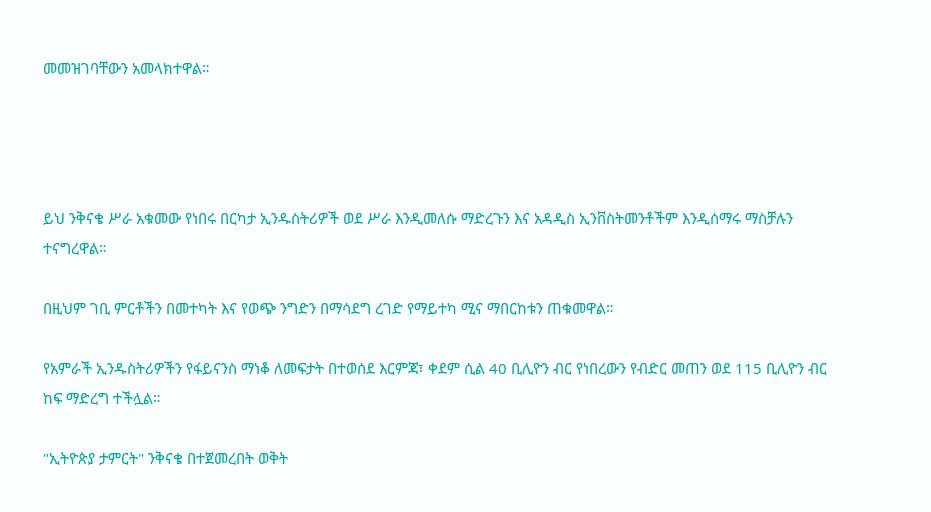መመዝገባቸውን አመላክተዋል።




ይህ ንቅናቄ ሥራ አቁመው የነበሩ በርካታ ኢንዱስትሪዎች ወደ ሥራ እንዲመለሱ ማድረጉን እና አዳዲስ ኢንቨስትመንቶችም እንዲሰማሩ ማስቻሉን ተናግረዋል።

በዚህም ገቢ ምርቶችን በመተካት እና የወጭ ንግድን በማሳደግ ረገድ የማይተካ ሚና ማበርከቱን ጠቁመዋል።

የአምራች ኢንዱስትሪዎችን የፋይናንስ ማነቆ ለመፍታት በተወሰደ እርምጃ፣ ቀደም ሲል 40 ቢሊዮን ብር የነበረውን የብድር መጠን ወደ 115 ቢሊዮን ብር ከፍ ማድረግ ተችሏል።

"ኢትዮጵያ ታምርት" ንቅናቄ በተጀመረበት ወቅት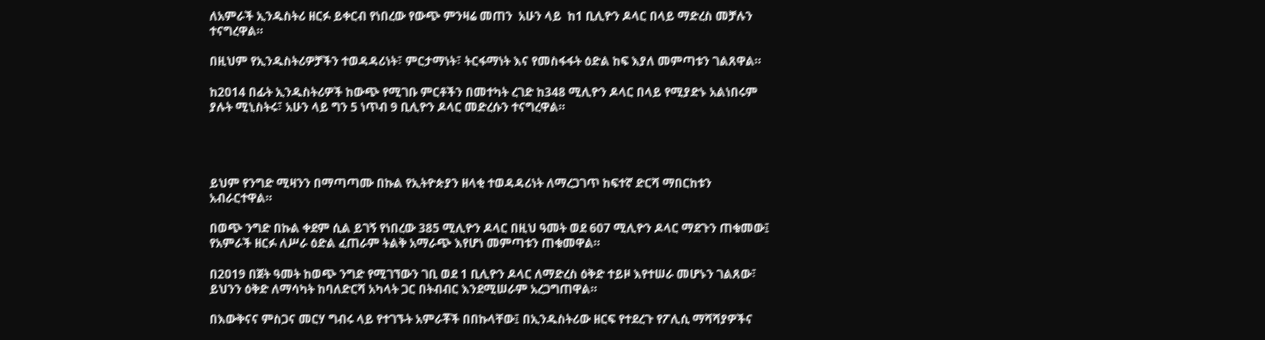ለአምራች ኢንዱስትሪ ዘርፉ ይቀርብ የነበረው የውጭ ምንዛሬ መጠን  አሁን ላይ  ከ1 ቢሊዮን ዶላር በላይ ማድረስ መቻሉን ተናግረዋል።

በዚህም የኢንዱስትሪዎቻችን ተወዳዳሪነት፣ ምርታማነት፣ ትርፋማነት እና የመስፋፋት ዕድል ከፍ እያለ መምጣቱን ገልጸዋል።

ከ2014 በፊት ኢንዱስትሪዎች ከውጭ የሚገቡ ምርቶችን በመተካት ረገድ ከ348 ሚሊዮን ዶላር በላይ የሚያድኑ አልነበሩም ያሉት ሚኒስትሩ፣ አሁን ላይ ግን 5 ነጥብ 9 ቢሊዮን ዶላር መድረሱን ተናግረዋል።




ይህም የንግድ ሚዛንን በማጣጣሙ በኩል የኢትዮጵያን ዘላቂ ተወዳዳሪነት ለማረጋገጥ ከፍተኛ ድርሻ ማበርከቱን አብራርተዋል።

በወጭ ንግድ በኩል ቀደም ሲል ይገኝ የነበረው 385 ሚሊዮን ዶላር በዚህ ዓመት ወደ 607 ሚሊዮን ዶላር ማደጉን ጠቁመው፤ የአምራች ዘርፉ ለሥራ ዕድል ፈጠራም ትልቅ አማራጭ እየሆነ መምጣቱን ጠቁመዋል።

በ2019 በጀት ዓመት ከወጭ ንግድ የሚገኘውን ገቢ ወደ 1 ቢሊዮን ዶላር ለማድረስ ዕቅድ ተይዞ እየተሠራ መሆኑን ገልጸው፣ ይህንን ዕቅድ ለማሳካት ከባለድርሻ አካላት ጋር በትብብር እንደሚሠራም አረጋግጠዋል።

በእውቅናና ምስጋና መርሃ ግብሩ ላይ የተገኙት አምራቾች በበኩላቸው፤ በኢንዱስትሪው ዘርፍ የተደረጉ የፖሊሲ ማሻሻያዎችና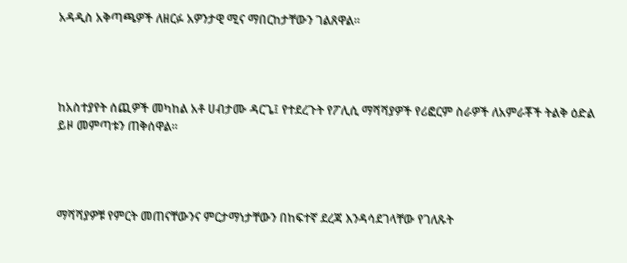አዳዲስ አቅጣጫዎች ለዘርፉ አዎንታዊ ሚና ማበርከታቸውን ገልጸዋል፡፡




ከአስተያየት ሰጪዎች መካከል አቶ ሀብታሙ ዳርጌ፤ የተደረጉት የፖሊሲ ማሻሻያዎች የሪፎርም ስራዎች ለአምራቾች ትልቅ ዕድል ይዞ መምጣቱን ጠቅሰዋል፡፡




ማሻሻያዎቹ የምርት መጠናቸውንና ምርታማነታቸውን በከፍተኛ ደረጃ እንዳሳደገላቸው የገለጹት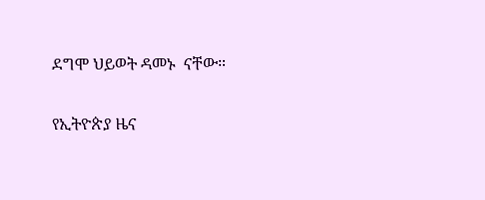ደግሞ ህይወት ዳመኑ  ናቸው።

የኢትዮጵያ ዜና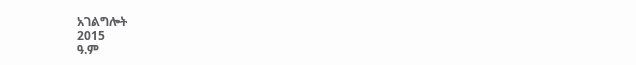አገልግሎት
2015
ዓ.ም